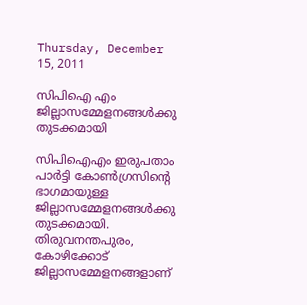Thursday, December 15, 2011

സിപിഐ എം ജില്ലാസമ്മേളനങ്ങള്‍ക്കു തുടക്കമായി

സിപിഐഎം ഇരുപതാം പാര്‍ട്ടി കോണ്‍ഗ്രസിന്റെ ഭാഗമായുള്ള ജില്ലാസമ്മേളനങ്ങള്‍ക്കു തുടക്കമായി. തിരുവനന്തപുരം, കോഴിക്കോട് ജില്ലാസമ്മേളനങ്ങളാണ്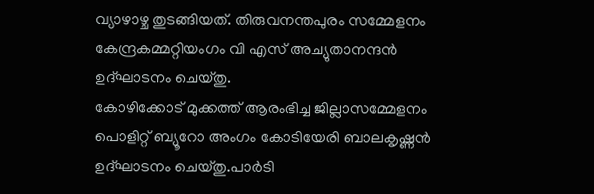വ്യാഴാഴ്ച തുടങ്ങിയത്. തിരുവനന്തപുരം സമ്മേളനം കേന്ദ്രകമ്മറ്റിയംഗം വി എസ് അച്യുതാനന്ദന്‍ ഉദ്ഘാടനം ചെയ്തു.
കോഴിക്കോട് മുക്കത്ത് ആരംഭിച്ച ജില്ലാസമ്മേളനം പൊളിറ്റ് ബ്യൂറോ അംഗം കോടിയേരി ബാലകൃഷ്ണന്‍ ഉദ്ഘാടനം ചെയ്തു.പാര്‍ടി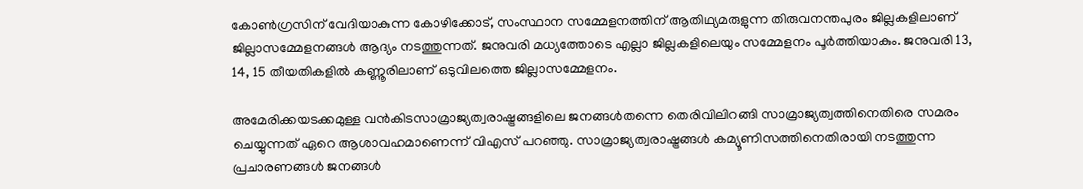കോണ്‍ഗ്രസിന് വേദിയാകുന്ന കോഴിക്കോട്, സംസ്ഥാന സമ്മേളനത്തിന് ആതിഥ്യമരുളുന്ന തിരുവനന്തപുരം ജില്ലകളിലാണ് ജില്ലാസമ്മേളനങ്ങള്‍ ആദ്യം നടത്തുന്നത്. ജനുവരി മധ്യത്തോടെ എല്ലാ ജില്ലകളിലെയും സമ്മേളനം പൂര്‍ത്തിയാകും. ജനുവരി 13, 14, 15 തീയതികളില്‍ കണ്ണൂരിലാണ് ഒടുവിലത്തെ ജില്ലാസമ്മേളനം.

അമേരിക്കയടക്കമുള്ള വന്‍കിടസാമ്രാജ്യത്വരാഷ്ട്രങ്ങളിലെ ജനങ്ങള്‍തന്നെ തെരിവിലിറങ്ങി സാമ്രാജ്യത്വത്തിനെതിരെ സമരം ചെയ്യുന്നത് ഏറെ ആശാവഹമാണെന്ന് വിഎസ് പറഞ്ഞു. സാമ്രാജ്യത്വരാഷ്ട്രങ്ങള്‍ കമ്യൂണിസത്തിനെതിരായി നടത്തുന്ന പ്രചാരണങ്ങള്‍ ജനങ്ങള്‍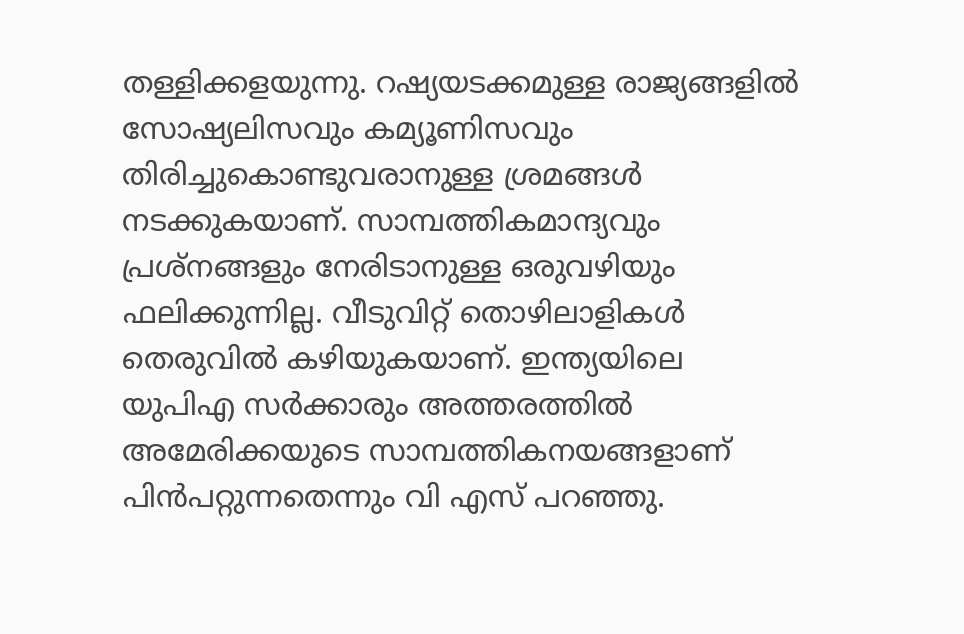തള്ളിക്കളയുന്നു. റഷ്യയടക്കമുള്ള രാജ്യങ്ങളില്‍ സോഷ്യലിസവും കമ്യൂണിസവും തിരിച്ചുകൊണ്ടുവരാനുള്ള ശ്രമങ്ങള്‍ നടക്കുകയാണ്. സാമ്പത്തികമാന്ദ്യവും പ്രശ്നങ്ങളും നേരിടാനുള്ള ഒരുവഴിയും ഫലിക്കുന്നില്ല. വീടുവിറ്റ് തൊഴിലാളികള്‍ തെരുവില്‍ കഴിയുകയാണ്. ഇന്ത്യയിലെ യുപിഎ സര്‍ക്കാരും അത്തരത്തില്‍ അമേരിക്കയുടെ സാമ്പത്തികനയങ്ങളാണ് പിന്‍പറ്റുന്നതെന്നും വി എസ് പറഞ്ഞു.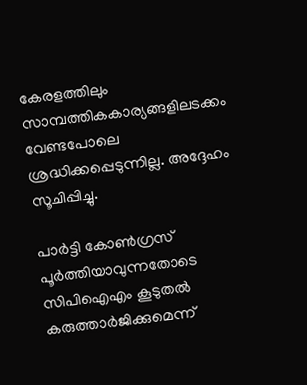കേരളത്തിലും സാമ്പത്തികകാര്യങ്ങളിലടക്കം വേണ്ടപോലെ ശ്രദ്ധിക്കപ്പെടുന്നില്ല. അദ്ദേഹം സൂചിപ്പിച്ചു.

പാര്‍ട്ടി കോണ്‍ഗ്രസ് പൂര്‍ത്തിയാവുന്നതോടെ സിപിഐഎം കൂടുതല്‍ കരുത്താര്‍ജിക്കുമെന്ന്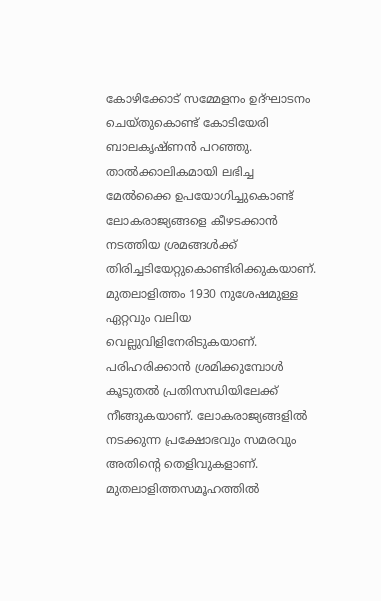കോഴിക്കോട് സമ്മേളനം ഉദ്ഘാടനം ചെയ്തുകൊണ്ട് കോടിയേരി ബാലകൃഷ്ണന്‍ പറഞ്ഞു. താല്‍ക്കാലികമായി ലഭിച്ച മേല്‍ക്കൈ ഉപയോഗിച്ചുകൊണ്ട് ലോകരാജ്യങ്ങളെ കീഴടക്കാന്‍ നടത്തിയ ശ്രമങ്ങള്‍ക്ക് തിരിച്ചടിയേറ്റുകൊണ്ടിരിക്കുകയാണ്. മുതലാളിത്തം 1930 നുശേഷമുള്ള ഏറ്റവും വലിയ വെല്ലുവിളിനേരിടുകയാണ്. പരിഹരിക്കാന്‍ ശ്രമിക്കുമ്പോള്‍ കൂടുതല്‍ പ്രതിസന്ധിയിലേക്ക് നീങ്ങുകയാണ്. ലോകരാജ്യങ്ങളില്‍ നടക്കുന്ന പ്രക്ഷോഭവും സമരവും അതിന്റെ തെളിവുകളാണ്. മുതലാളിത്തസമൂഹത്തില്‍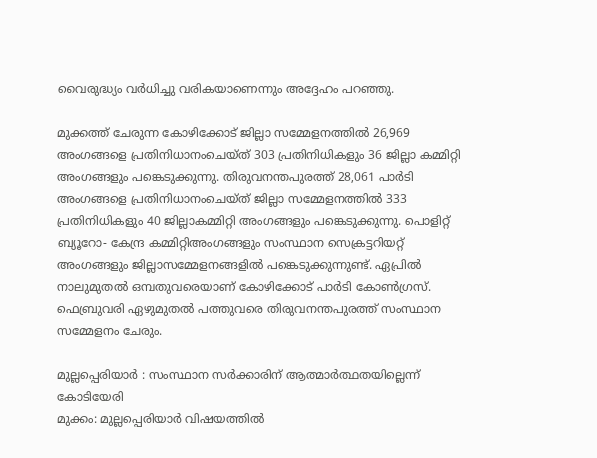വൈരുദ്ധ്യം വര്‍ധിച്ചു വരികയാണെന്നും അദ്ദേഹം പറഞ്ഞു.

മുക്കത്ത് ചേരുന്ന കോഴിക്കോട് ജില്ലാ സമ്മേളനത്തില്‍ 26,969 അംഗങ്ങളെ പ്രതിനിധാനംചെയ്ത് 303 പ്രതിനിധികളും 36 ജില്ലാ കമ്മിറ്റി അംഗങ്ങളും പങ്കെടുക്കുന്നു. തിരുവനന്തപുരത്ത് 28,061 പാര്‍ടി അംഗങ്ങളെ പ്രതിനിധാനംചെയ്ത് ജില്ലാ സമ്മേളനത്തില്‍ 333 പ്രതിനിധികളും 40 ജില്ലാകമ്മിറ്റി അംഗങ്ങളും പങ്കെടുക്കുന്നു. പൊളിറ്റ് ബ്യൂറോ- കേന്ദ്ര കമ്മിറ്റിഅംഗങ്ങളും സംസ്ഥാന സെക്രട്ടറിയറ്റ് അംഗങ്ങളും ജില്ലാസമ്മേളനങ്ങളില്‍ പങ്കെടുക്കുന്നുണ്ട്. ഏപ്രില്‍ നാലുമുതല്‍ ഒമ്പതുവരെയാണ് കോഴിക്കോട് പാര്‍ടി കോണ്‍ഗ്രസ്. ഫെബ്രുവരി ഏഴുമുതല്‍ പത്തുവരെ തിരുവനന്തപുരത്ത് സംസ്ഥാന സമ്മേളനം ചേരും.

മുല്ലപ്പെരിയാര്‍ : സംസ്ഥാന സര്‍ക്കാരിന് ആത്മാര്‍ത്ഥതയില്ലെന്ന് കോടിയേരി
മുക്കം: മുല്ലപ്പെരിയാര്‍ വിഷയത്തില്‍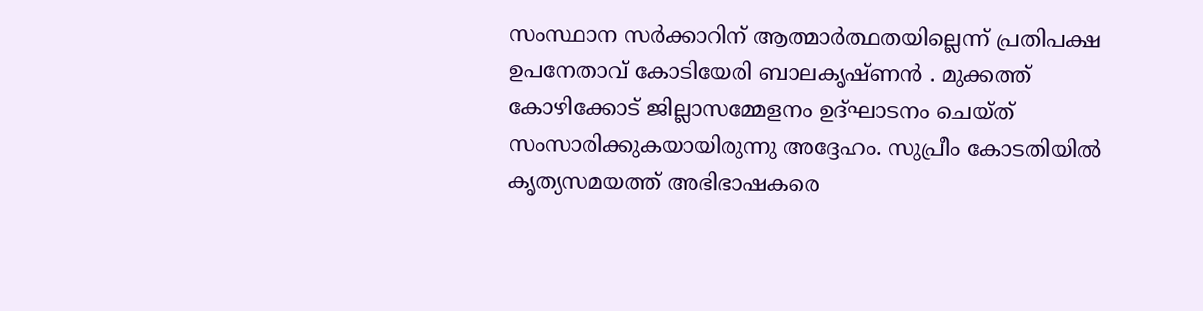സംസ്ഥാന സര്‍ക്കാറിന് ആത്മാര്‍ത്ഥതയില്ലെന്ന് പ്രതിപക്ഷ ഉപനേതാവ് കോടിയേരി ബാലകൃഷ്ണന്‍ . മുക്കത്ത് കോഴിക്കോട് ജില്ലാസമ്മേളനം ഉദ്ഘാടനം ചെയ്ത് സംസാരിക്കുകയായിരുന്നു അദ്ദേഹം. സുപ്രീം കോടതിയില്‍ കൃത്യസമയത്ത് അഭിഭാഷകരെ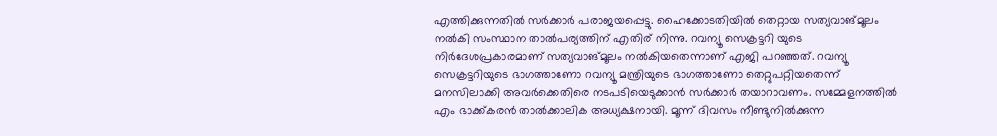എത്തിക്കുന്നതില്‍ സര്‍ക്കാര്‍ പരാജയപ്പെട്ടു. ഹൈക്കോടതിയില്‍ തെറ്റായ സത്യവാങ്മൂലം നല്‍കി സംസ്ഥാന താല്‍പര്യത്തിന് എതിര് നിന്നു. റവന്യൂ സെക്രട്ടറി യുടെ നിര്‍ദേശപ്രകാരമാണ് സത്യവാങ്മൂലം നല്‍കിയതെന്നാണ് എജി പറഞ്ഞത്. റവന്യൂ സെക്രട്ടറിയുടെ ഭാഗത്താണോ റവന്യൂ മന്ത്രിയുടെ ഭാഗത്താണോ തെറ്റുപറ്റിയതെന്ന് മനസിലാക്കി അവര്‍ക്കെതിരെ നടപടിയെടുക്കാന്‍ സര്‍ക്കാര്‍ തയാറാവണം. സമ്മേളനത്തില്‍ എം ഭാക്ക്കരന്‍ താല്‍ക്കാലിക അധ്യക്ഷനായി. മൂന്ന് ദിവസം നീണ്ടുനില്‍ക്കുന്ന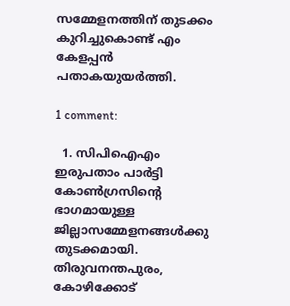സമ്മേളനത്തിന് തുടക്കം കുറിച്ചുകൊണ്ട് എം കേളപ്പന്‍ പതാകയുയര്‍ത്തി.

1 comment:

  1. സിപിഐഎം ഇരുപതാം പാര്‍ട്ടി കോണ്‍ഗ്രസിന്റെ ഭാഗമായുള്ള ജില്ലാസമ്മേളനങ്ങള്‍ക്കു തുടക്കമായി. തിരുവനന്തപുരം, കോഴിക്കോട്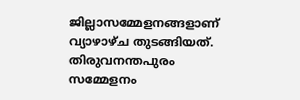ജില്ലാസമ്മേളനങ്ങളാണ് വ്യാഴാഴ്ച തുടങ്ങിയത്. തിരുവനന്തപുരം സമ്മേളനം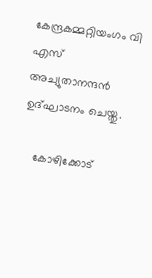കേന്ദ്രകമ്മറ്റിയംഗം വി എസ് അച്യുതാനന്ദന്‍ ഉദ്ഘാടനം ചെയ്തു.

    കോഴിക്കോട്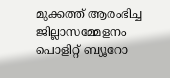മുക്കത്ത് ആരംഭിച്ച ജില്ലാസമ്മേളനം പൊളിറ്റ് ബ്യൂറോ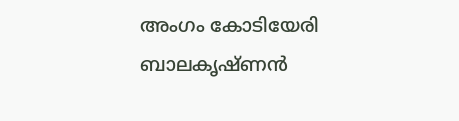അംഗം കോടിയേരി ബാലകൃഷ്ണന്‍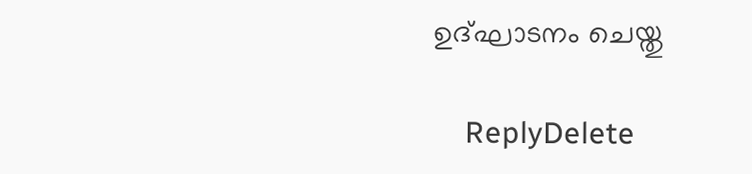ഉദ്ഘാടനം ചെയ്തു

    ReplyDelete